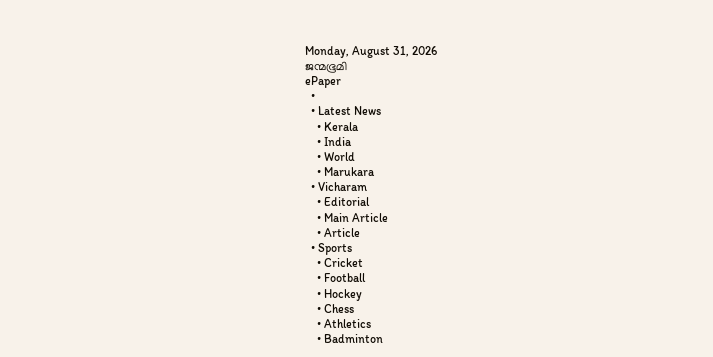Monday, August 31, 2026
ജന്മഭൂമി
ePaper
  •
  • Latest News
    • Kerala
    • India
    • World
    • Marukara
  • Vicharam
    • Editorial
    • Main Article
    • Article
  • Sports
    • Cricket
    • Football
    • Hockey
    • Chess
    • Athletics
    • Badminton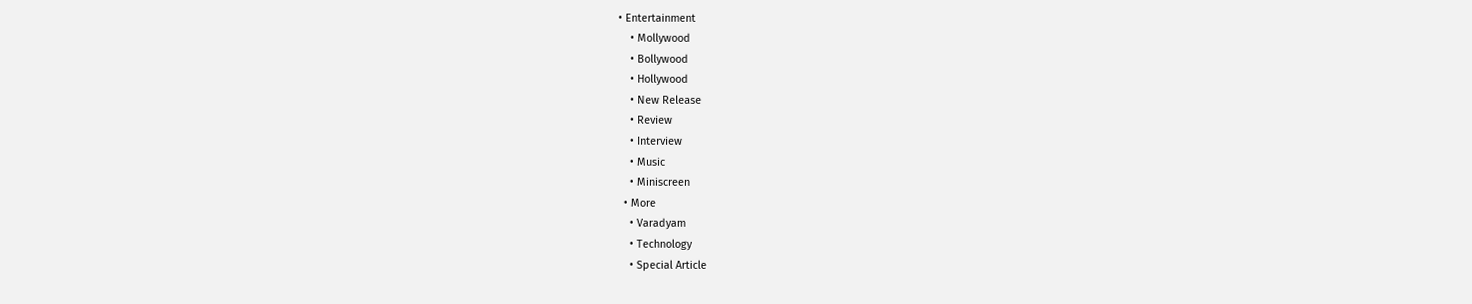• Entertainment
    • Mollywood
    • Bollywood
    • Hollywood
    • New Release
    • Review
    • Interview
    • Music
    • Miniscreen
  • More
    • Varadyam
    • Technology
    • Special Article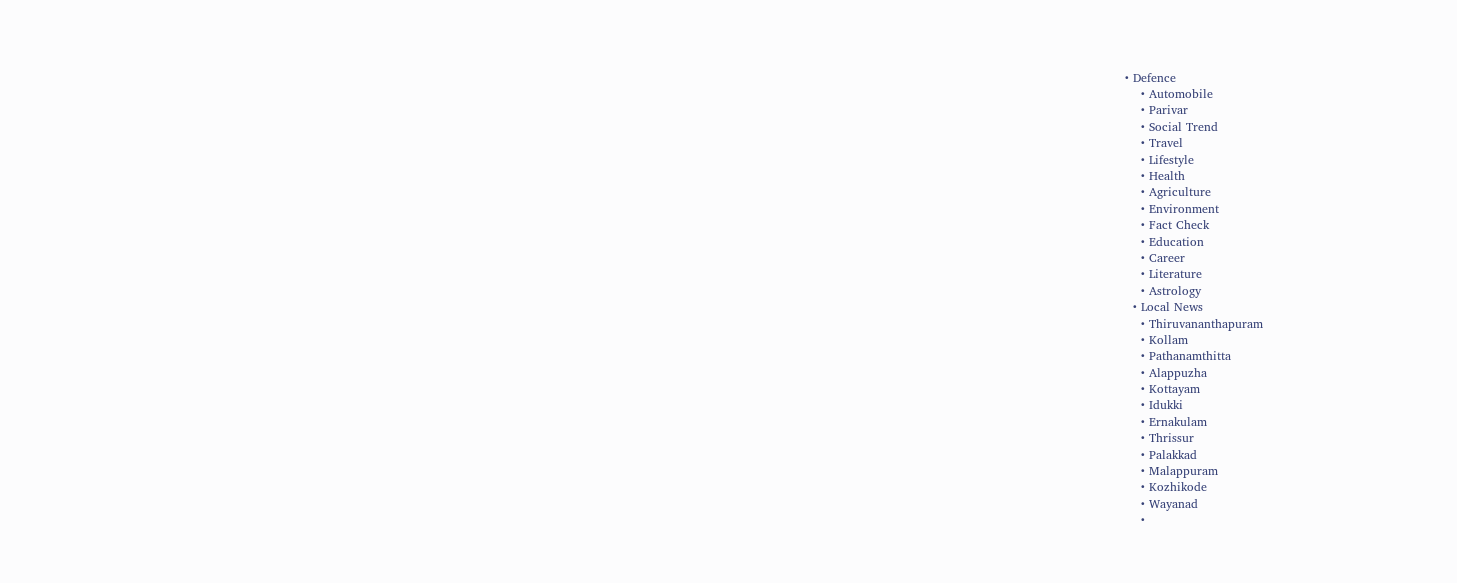• Defence
    • Automobile
    • Parivar
    • Social Trend
    • Travel
    • Lifestyle
    • Health
    • Agriculture
    • Environment
    • Fact Check
    • Education
    • Career
    • Literature
    • Astrology
  • Local News
    • Thiruvananthapuram
    • Kollam
    • Pathanamthitta
    • Alappuzha
    • Kottayam
    • Idukki
    • Ernakulam
    • Thrissur
    • Palakkad
    • Malappuram
    • Kozhikode
    • Wayanad
    •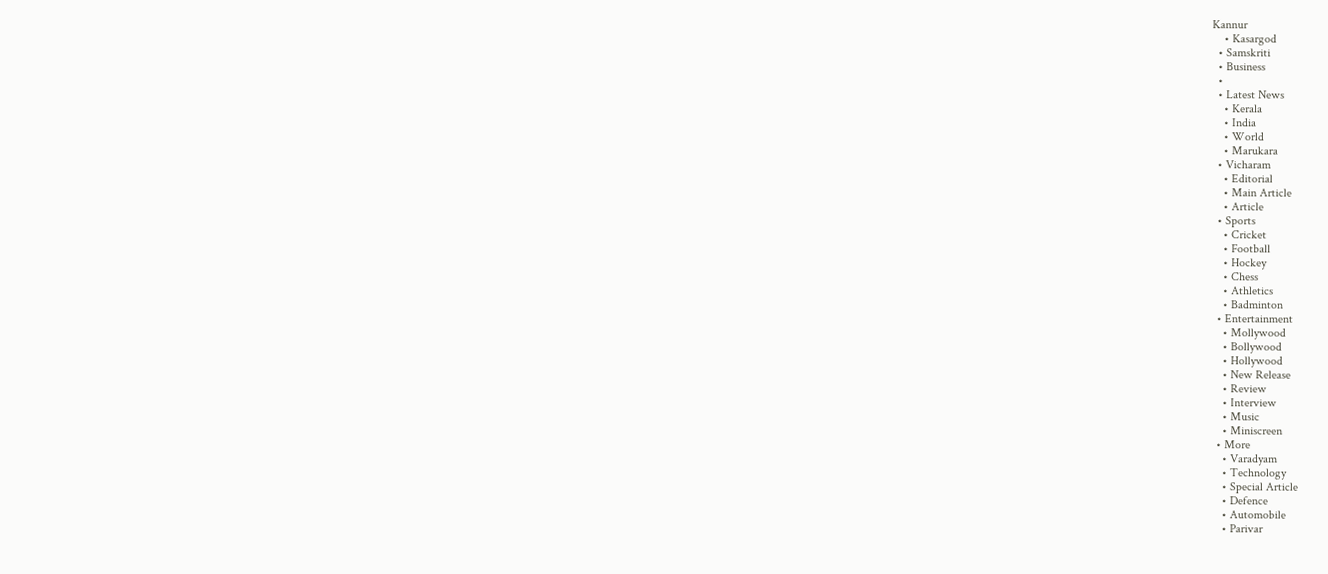Kannur
    • Kasargod
  • Samskriti
  • Business
  •
  • Latest News
    • Kerala
    • India
    • World
    • Marukara
  • Vicharam
    • Editorial
    • Main Article
    • Article
  • Sports
    • Cricket
    • Football
    • Hockey
    • Chess
    • Athletics
    • Badminton
  • Entertainment
    • Mollywood
    • Bollywood
    • Hollywood
    • New Release
    • Review
    • Interview
    • Music
    • Miniscreen
  • More
    • Varadyam
    • Technology
    • Special Article
    • Defence
    • Automobile
    • Parivar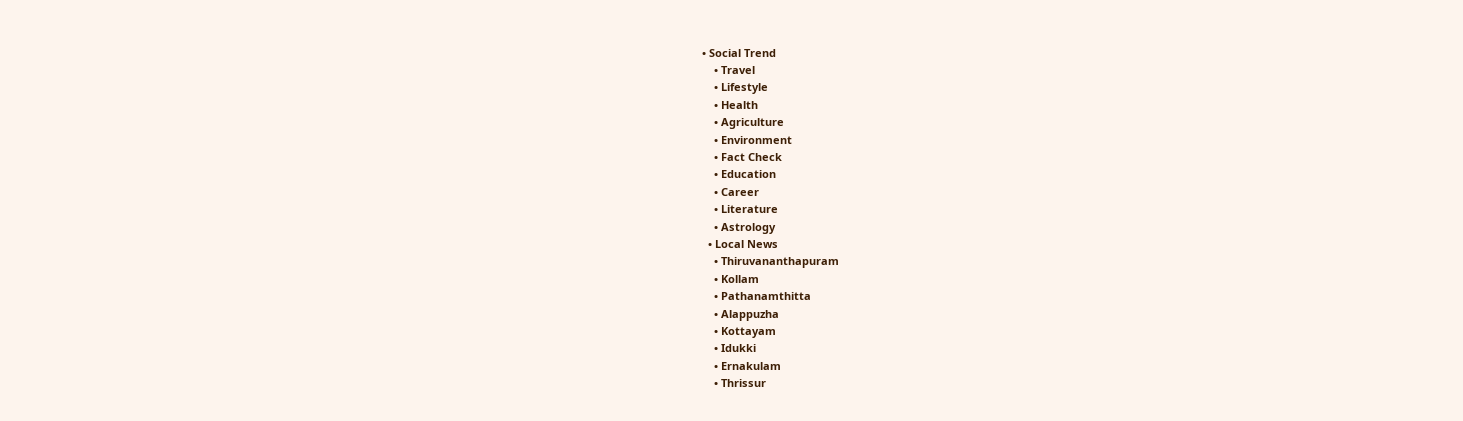• Social Trend
    • Travel
    • Lifestyle
    • Health
    • Agriculture
    • Environment
    • Fact Check
    • Education
    • Career
    • Literature
    • Astrology
  • Local News
    • Thiruvananthapuram
    • Kollam
    • Pathanamthitta
    • Alappuzha
    • Kottayam
    • Idukki
    • Ernakulam
    • Thrissur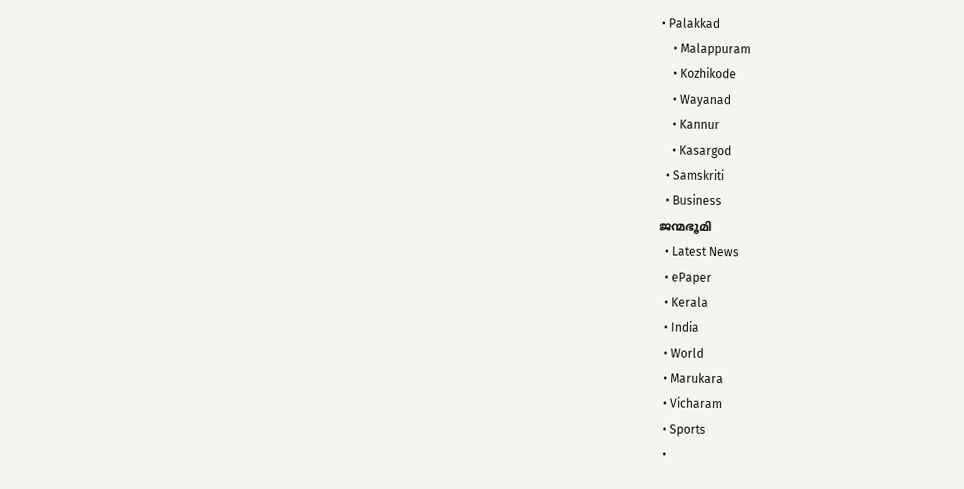• Palakkad
    • Malappuram
    • Kozhikode
    • Wayanad
    • Kannur
    • Kasargod
  • Samskriti
  • Business
ജന്മഭൂമി
  • Latest News
  • ePaper
  • Kerala
  • India
  • World
  • Marukara
  • Vicharam
  • Sports
  •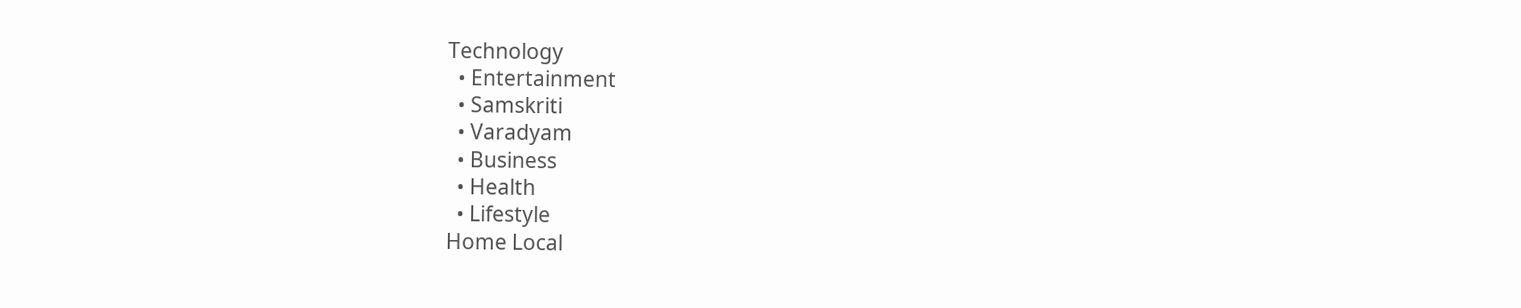Technology
  • Entertainment
  • Samskriti
  • Varadyam
  • Business
  • Health
  • Lifestyle
Home Local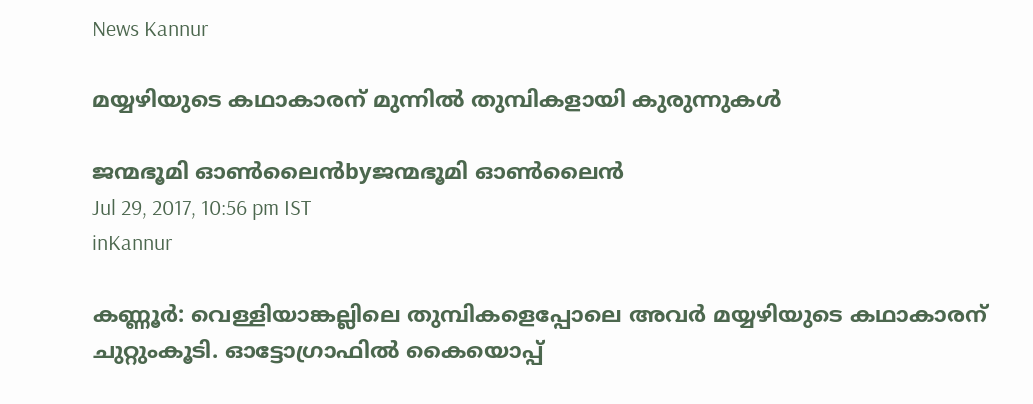News Kannur

മയ്യഴിയുടെ കഥാകാരന് മുന്നില്‍ തുമ്പികളായി കുരുന്നുകള്‍

ജന്മഭൂമി ഓണ്‍ലൈന്‍byജന്മഭൂമി ഓണ്‍ലൈന്‍
Jul 29, 2017, 10:56 pm IST
inKannur

കണ്ണൂര്‍: വെള്ളിയാങ്കല്ലിലെ തുമ്പികളെപ്പോലെ അവര്‍ മയ്യഴിയുടെ കഥാകാരന് ചുറ്റുംകൂടി. ഓട്ടോഗ്രാഫില്‍ കൈയൊപ്പ്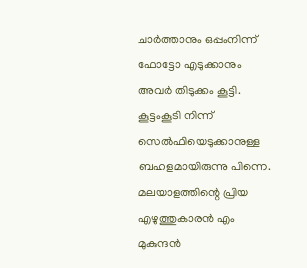ചാര്‍ത്താനും ഒപ്പംനിന്ന് ഫോട്ടോ എടുക്കാനും അവര്‍ തിടുക്കം കൂട്ടി. കൂട്ടംകൂടി നിന്ന് സെല്‍ഫിയെടുക്കാനുള്ള ബഹളമായിരുന്നു പിന്നെ. മലയാളത്തിന്റെ പ്രിയ എഴുത്തുകാരന്‍ എം മുകുന്ദന്‍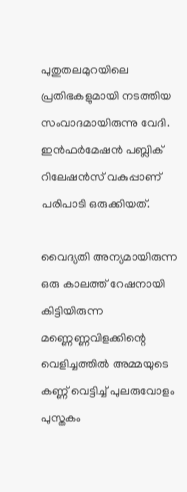പുതുതലമുറയിലെ പ്രതിഭകളുമായി നടത്തിയ സംവാദമായിരുന്നു വേദി. ഇന്‍ഫര്‍മേഷന്‍ പബ്ലിക് റിലേഷന്‍സ് വകുപ്പാണ് പരിപാടി ഒരുക്കിയത്.

വൈദ്യതി അന്യമായിരുന്ന ഒരു കാലത്ത് റേഷനായി കിട്ടിയിരുന്ന മണ്ണെണ്ണവിളക്കിന്റെ വെളിച്ചത്തില്‍ അമ്മയുടെ കണ്ണ് വെട്ടിച്ച് പുലരുവോളം പുസ്തകം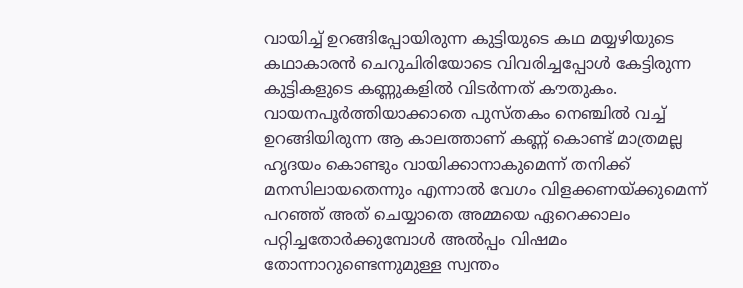വായിച്ച് ഉറങ്ങിപ്പോയിരുന്ന കുട്ടിയുടെ കഥ മയ്യഴിയുടെ കഥാകാരന്‍ ചെറുചിരിയോടെ വിവരിച്ചപ്പോള്‍ കേട്ടിരുന്ന കുട്ടികളുടെ കണ്ണുകളില്‍ വിടര്‍ന്നത് കൗതുകം. വായനപൂര്‍ത്തിയാക്കാതെ പുസ്തകം നെഞ്ചില്‍ വച്ച് ഉറങ്ങിയിരുന്ന ആ കാലത്താണ് കണ്ണ് കൊണ്ട് മാത്രമല്ല ഹൃദയം കൊണ്ടും വായിക്കാനാകുമെന്ന് തനിക്ക് മനസിലായതെന്നും എന്നാല്‍ വേഗം വിളക്കണയ്‌ക്കുമെന്ന് പറഞ്ഞ് അത് ചെയ്യാതെ അമ്മയെ ഏറെക്കാലം പറ്റിച്ചതോര്‍ക്കുമ്പോള്‍ അല്‍പ്പം വിഷമം തോന്നാറുണ്ടെന്നുമുള്ള സ്വന്തം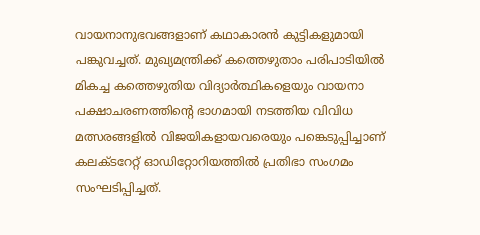വായനാനുഭവങ്ങളാണ് കഥാകാരന്‍ കുട്ടികളുമായി പങ്കുവച്ചത്. മുഖ്യമന്ത്രിക്ക് കത്തെഴുതാം പരിപാടിയില്‍ മികച്ച കത്തെഴുതിയ വിദ്യാര്‍ത്ഥികളെയും വായനാ പക്ഷാചരണത്തിന്റെ ഭാഗമായി നടത്തിയ വിവിധ മത്സരങ്ങളില്‍ വിജയികളായവരെയും പങ്കെടുപ്പിച്ചാണ് കലക്ടറേറ്റ് ഓഡിറ്റോറിയത്തില്‍ പ്രതിഭാ സംഗമം സംഘടിപ്പിച്ചത്.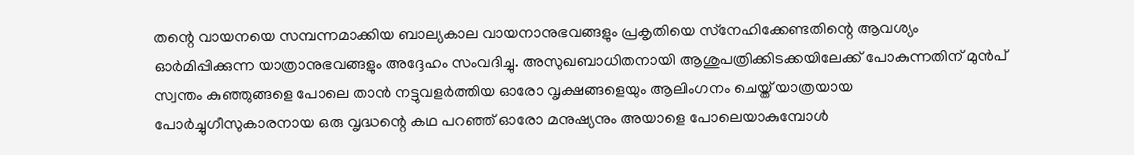തന്റെ വായനയെ സമ്പന്നമാക്കിയ ബാല്യകാല വായനാനുഭവങ്ങളും പ്രകൃതിയെ സ്‌നേഹിക്കേണ്ടതിന്റെ ആവശ്യം ഓര്‍മിപ്പിക്കുന്ന യാത്രാനുഭവങ്ങളും അദ്ദേഹം സംവദിച്ചു. അസുഖബാധിതനായി ആശുപത്രിക്കിടക്കയിലേക്ക് പോകുന്നതിന് മുന്‍പ് സ്വന്തം കുഞ്ഞുങ്ങളെ പോലെ താന്‍ നട്ടുവളര്‍ത്തിയ ഓരോ വൃക്ഷങ്ങളെയും ആലിംഗനം ചെയ്ത് യാത്രയായ പോര്‍ച്ചുഗീസുകാരനായ ഒരു വൃദ്ധന്റെ കഥ പറഞ്ഞ് ഓരോ മനുഷ്യനും അയാളെ പോലെയാകുമ്പോള്‍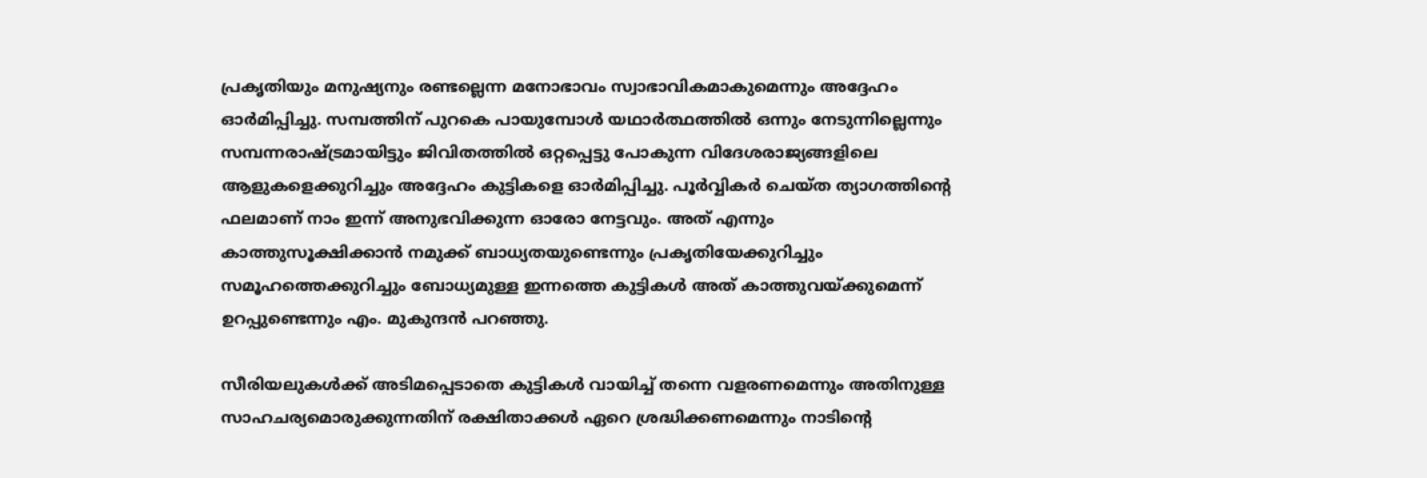പ്രകൃതിയും മനുഷ്യനും രണ്ടല്ലെന്ന മനോഭാവം സ്വാഭാവികമാകുമെന്നും അദ്ദേഹം ഓര്‍മിപ്പിച്ചു. സമ്പത്തിന് പുറകെ പായുമ്പോള്‍ യഥാര്‍ത്ഥത്തില്‍ ഒന്നും നേടുന്നില്ലെന്നും സമ്പന്നരാഷ്‌ട്രമായിട്ടും ജിവിതത്തില്‍ ഒറ്റപ്പെട്ടു പോകുന്ന വിദേശരാജ്യങ്ങളിലെ ആളുകളെക്കുറിച്ചും അദ്ദേഹം കുട്ടികളെ ഓര്‍മിപ്പിച്ചു. പൂര്‍വ്വികര്‍ ചെയ്ത ത്യാഗത്തിന്റെ ഫലമാണ് നാം ഇന്ന് അനുഭവിക്കുന്ന ഓരോ നേട്ടവും. അത് എന്നും കാത്തുസൂക്ഷിക്കാന്‍ നമുക്ക് ബാധ്യതയുണ്ടെന്നും പ്രകൃതിയേക്കുറിച്ചും സമൂഹത്തെക്കുറിച്ചും ബോധ്യമുള്ള ഇന്നത്തെ കുട്ടികള്‍ അത് കാത്തുവയ്‌ക്കുമെന്ന് ഉറപ്പുണ്ടെന്നും എം. മുകുന്ദന്‍ പറഞ്ഞു.

സീരിയലുകള്‍ക്ക് അടിമപ്പെടാതെ കുട്ടികള്‍ വായിച്ച് തന്നെ വളരണമെന്നും അതിനുള്ള സാഹചര്യമൊരുക്കുന്നതിന് രക്ഷിതാക്കള്‍ ഏറെ ശ്രദ്ധിക്കണമെന്നും നാടിന്റെ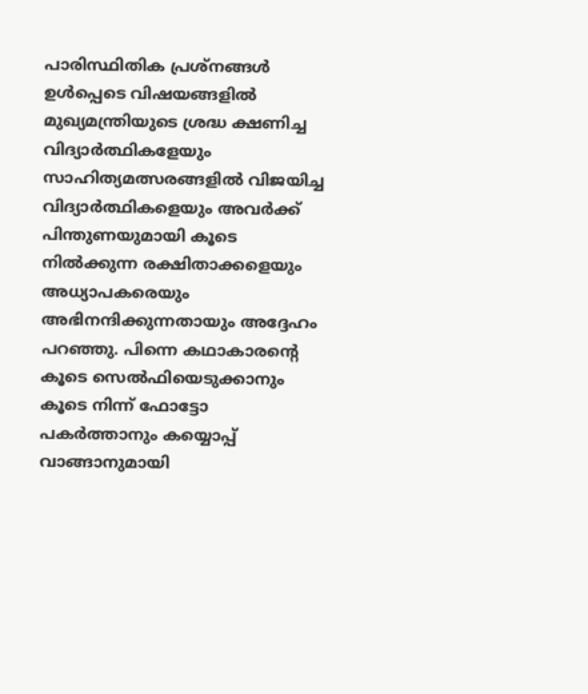പാരിസ്ഥിതിക പ്രശ്‌നങ്ങള്‍ ഉള്‍പ്പെടെ വിഷയങ്ങളില്‍ മുഖ്യമന്ത്രിയുടെ ശ്രദ്ധ ക്ഷണിച്ച വിദ്യാര്‍ത്ഥികളേയും സാഹിത്യമത്സരങ്ങളില്‍ വിജയിച്ച വിദ്യാര്‍ത്ഥികളെയും അവര്‍ക്ക് പിന്തുണയുമായി കൂടെ നില്‍ക്കുന്ന രക്ഷിതാക്കളെയും അധ്യാപകരെയും അഭിനന്ദിക്കുന്നതായും അദ്ദേഹം പറഞ്ഞു. പിന്നെ കഥാകാരന്റെ കൂടെ സെല്‍ഫിയെടുക്കാനും കൂടെ നിന്ന് ഫോട്ടോ പകര്‍ത്താനും കയ്യൊപ്പ് വാങ്ങാനുമായി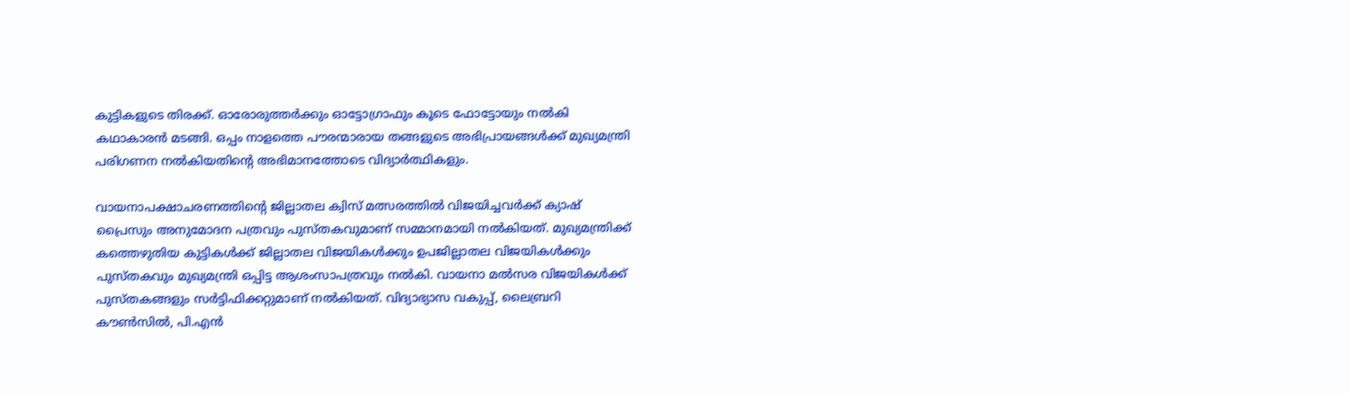കുട്ടികളുടെ തിരക്ക്. ഓരോരുത്തര്‍ക്കും ഓട്ടോഗ്രാഫും കൂടെ ഫോട്ടോയും നല്‍കി കഥാകാരന്‍ മടങ്ങി. ഒപ്പം നാളത്തെ പൗരന്മാരായ തങ്ങളുടെ അഭിപ്രായങ്ങള്‍ക്ക് മുഖ്യമന്ത്രി പരിഗണന നല്‍കിയതിന്റെ അഭിമാനത്തോടെ വിദ്യാര്‍ത്ഥികളും.

വായനാപക്ഷാചരണത്തിന്റെ ജില്ലാതല ക്വിസ് മത്സരത്തില്‍ വിജയിച്ചവര്‍ക്ക് ക്യാഷ് പ്രൈസും അനുമോദന പത്രവും പുസ്തകവുമാണ് സമ്മാനമായി നല്‍കിയത്. മുഖ്യമന്ത്രിക്ക് കത്തെഴുതിയ കുട്ടികള്‍ക്ക് ജില്ലാതല വിജയികള്‍ക്കും ഉപജില്ലാതല വിജയികള്‍ക്കും പുസ്തകവും മുഖ്യമന്ത്രി ഒപ്പിട്ട ആശംസാപത്രവും നല്‍കി. വായനാ മല്‍സര വിജയികള്‍ക്ക് പുസ്തകങ്ങളും സര്‍ട്ടിഫിക്കറ്റുമാണ് നല്‍കിയത്. വിദ്യാഭ്യാസ വകുപ്പ്, ലൈബ്രറി കൗണ്‍സില്‍, പി.എന്‍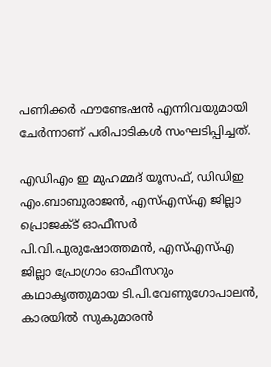പണിക്കര്‍ ഫൗണ്ടേഷന്‍ എന്നിവയുമായി ചേര്‍ന്നാണ് പരിപാടികള്‍ സംഘടിപ്പിച്ചത്.

എഡിഎം ഇ മുഹമ്മദ് യൂസഫ്, ഡിഡിഇ എം.ബാബുരാജന്‍, എസ്എസ്എ ജില്ലാ പ്രൊജക്ട് ഓഫീസര്‍ പി.വി.പുരുഷോത്തമന്‍, എസ്എസ്എ ജില്ലാ പ്രോഗ്രാം ഓഫീസറും കഥാകൃത്തുമായ ടി.പി.വേണുഗോപാലന്‍, കാരയില്‍ സുകുമാരന്‍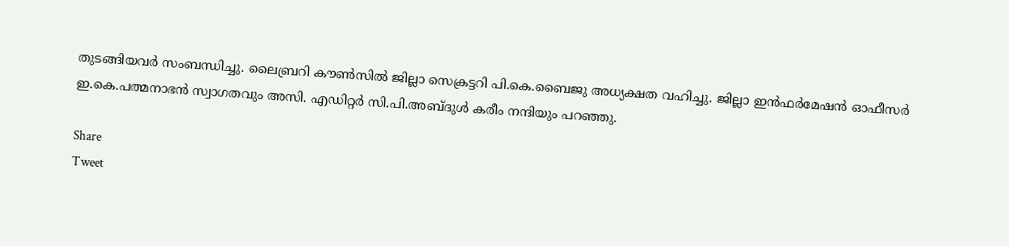തുടങ്ങിയവര്‍ സംബന്ധിച്ചു. ലൈബ്രറി കൗണ്‍സില്‍ ജില്ലാ സെക്രട്ടറി പി.കെ.ബൈജു അധ്യക്ഷത വഹിച്ചു. ജില്ലാ ഇന്‍ഫര്‍മേഷന്‍ ഓഫീസര്‍ ഇ.കെ.പത്മനാഭന്‍ സ്വാഗതവും അസി. എഡിറ്റര്‍ സി.പി.അബ്ദുള്‍ കരീം നന്ദിയും പറഞ്ഞു.

Share
Tweet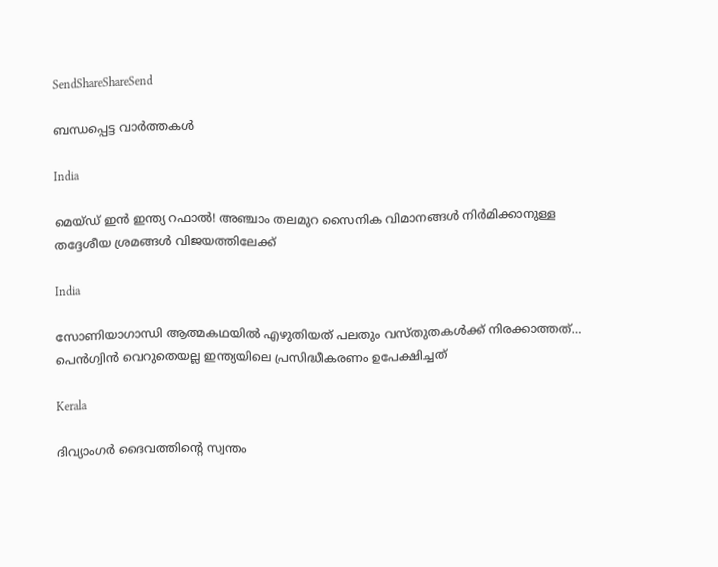SendShareShareSend

ബന്ധപ്പെട്ട വാര്‍ത്തകള്‍

India

മെയ്ഡ് ഇന്‍ ഇന്ത്യ റഫാല്‍! അഞ്ചാം തലമുറ സൈനിക വിമാനങ്ങള്‍ നിര്‍മിക്കാനുള്ള തദ്ദേശീയ ശ്രമങ്ങള്‍ വിജയത്തിലേക്ക്

India

സോണിയാഗാന്ധി ആത്മകഥയില്‍ എഴുതിയത് പലതും വസ്തുതകള്‍ക്ക് നിരക്കാത്തത്… പെന്‍ഗ്വിന്‍ വെറുതെയല്ല ഇന്ത്യയിലെ പ്രസിദ്ധീകരണം ഉപേക്ഷിച്ചത്

Kerala

ദിവ്യാംഗര്‍ ദൈവത്തിന്റെ സ്വന്തം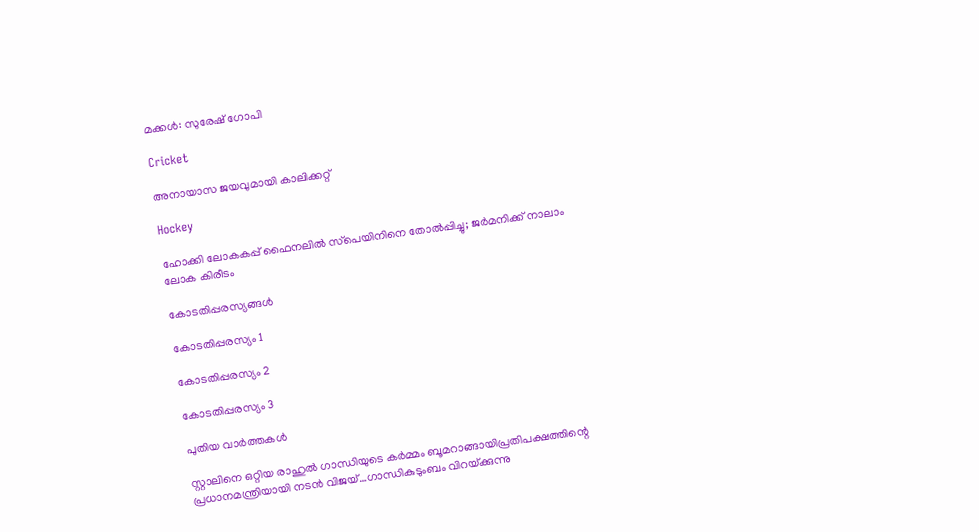മക്കള്‍: സുരേഷ് ഗോപി

Cricket

അനായാസ ജയവുമായി കാലിക്കറ്റ്

Hockey

ഹോക്കി ലോകകപ്പ് ഫൈനലില്‍ സ്‌പെയിനിനെ തോല്‍പ്പിച്ചു; ജര്‍മനിക്ക് നാലാം ലോക കിരീടം

കോടതിപ്പരസ്യങ്ങള്‍

കോടതിപ്പരസ്യം 1

കോടതിപ്പരസ്യം 2

കോടതിപ്പരസ്യം 3

പുതിയ വാര്‍ത്തകള്‍

സ്റ്റാലിനെ ഒറ്റിയ രാഹുല്‍ ഗാന്ധിയുടെ കര്‍മ്മം ബൂമറാങ്ങായിപ്രതിപക്ഷത്തിന്റെ പ്രധാനമന്ത്രിയായി നടന്‍ വിജയ്…ഗാന്ധികുടുംബം വിറയ്‌ക്കുന്നു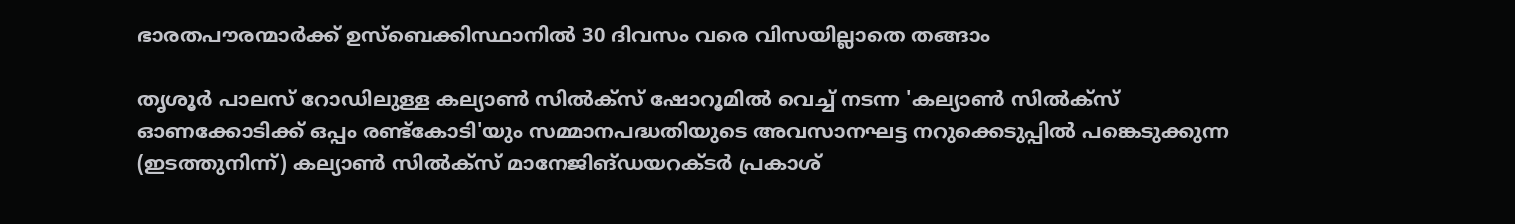ഭാരതപൗരന്മാര്‍ക്ക് ഉസ്ബെക്കിസ്ഥാനില്‍ 30 ദിവസം വരെ വിസയില്ലാതെ തങ്ങാം

തൃശൂര്‍ പാലസ് റോഡിലുള്ള കല്യാണ്‍ സില്‍ക്‌സ് ഷോറൂമില്‍ വെച്ച് നടന്ന 'കല്യാണ്‍ സില്‍ക്‌സ് ഓണക്കോടിക്ക് ഒപ്പം രണ്ട്‌കോടി'യും സമ്മാനപദ്ധതിയുടെ അവസാനഘട്ട നറുക്കെടുപ്പില്‍ പങ്കെടുക്കുന്ന (ഇടത്തുനിന്ന്) കല്യാണ്‍ സില്‍ക്‌സ് മാനേജിങ്ഡയറക്ടര്‍ പ്രകാശ്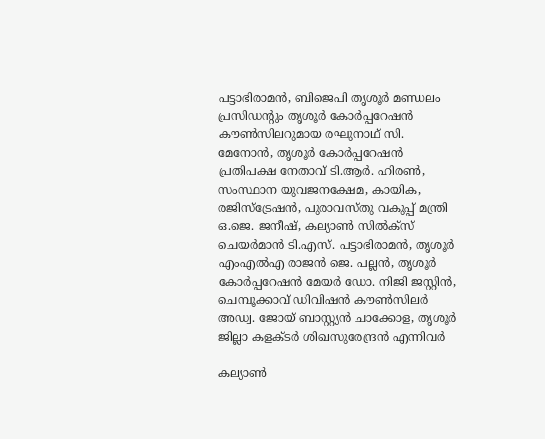പട്ടാഭിരാമന്‍, ബിജെപി തൃശൂര്‍ മണ്ഡലം പ്രസിഡന്റും തൃശൂര്‍ കോര്‍പ്പറേഷന്‍ കൗണ്‍സിലറുമായ രഘുനാഥ് സി. മേനോന്‍, തൃശൂര്‍ കോര്‍പ്പറേഷന്‍ പ്രതിപക്ഷ നേതാവ് ടി.ആര്‍. ഹിരണ്‍, സംസ്ഥാന യുവജനക്ഷേമ, കായിക, രജിസ്‌ട്രേഷന്‍, പുരാവസ്തു വകുപ്പ് മന്ത്രി ഒ.ജെ. ജനീഷ്, കല്യാണ്‍ സില്‍ക്‌സ് ചെയര്‍മാന്‍ ടി.എസ്. പട്ടാഭിരാമന്‍, തൃശൂര്‍ എംഎല്‍എ രാജന്‍ ജെ. പല്ലന്‍, തൃശൂര്‍ കോര്‍പ്പറേഷന്‍ മേയര്‍ ഡോ. നിജി ജസ്റ്റിന്‍, ചെമ്പൂക്കാവ് ഡിവിഷന്‍ കൗണ്‍സിലര്‍ അഡ്വ. ജോയ് ബാസ്റ്റ്യന്‍ ചാക്കോള, തൃശൂര്‍ ജില്ലാ കളക്ടര്‍ ശിഖസുരേന്ദ്രന്‍ എന്നിവര്‍

കല്യാണ്‍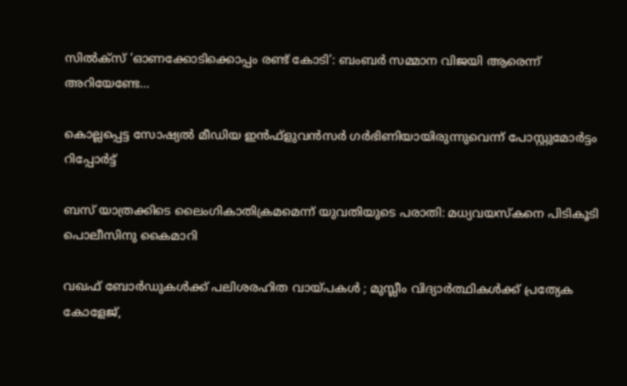സില്‍ക്‌സ് ‘ഓണക്കോടിക്കൊപ്പം രണ്ട് കോടി’: ബംബര്‍ സമ്മാന വിജയി ആരെന്ന് അറിയേണ്ടേ…

കൊല്ലപ്പെട്ട സോഷ്യല്‍ മീഡിയ ഇന്‍ഫ്‌ളുവന്‍സര്‍ ഗര്‍ഭിണിയായിരുന്നുവെന്ന് പോസ്റ്റുമോര്‍ട്ടം റിപ്പോര്‍ട്ട്

ബസ് യാത്രക്കിടെ ലൈംഗികാതിക്രമമെന്ന് യുവതിയുടെ പരാതി: മധ്യവയസ്‌കനെ പിടികൂടി പൊലീസിനു കൈമാറി

വഖഫ് ബോർഡുകൾക്ക് പലിശരഹിത വായ്‌പകൾ ; മുസ്ലീം വിദ്യാർത്ഥികൾക്ക് പ്രത്യേക കോളേജ്,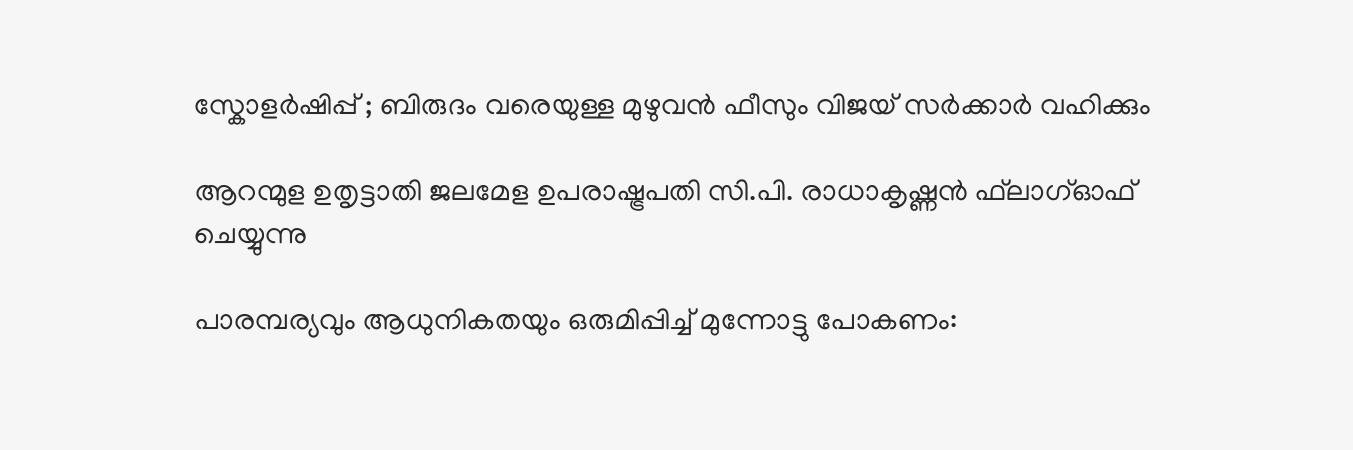സ്കോളർഷിപ്പ് ; ബിരുദം വരെയുള്ള മുഴുവൻ ഫീസും വിജയ് സർക്കാർ വഹിക്കും

ആറന്മുള ഉതൃട്ടാതി ജലമേള ഉപരാഷ്ട്രപതി സി.പി. രാധാകൃഷ്ണന്‍ ഫ്‌ലാഗ്ഓഫ് ചെയ്യുന്നു

പാരമ്പര്യവും ആധുനികതയും ഒരുമിപ്പിച്ച് മുന്നോട്ടു പോകണം: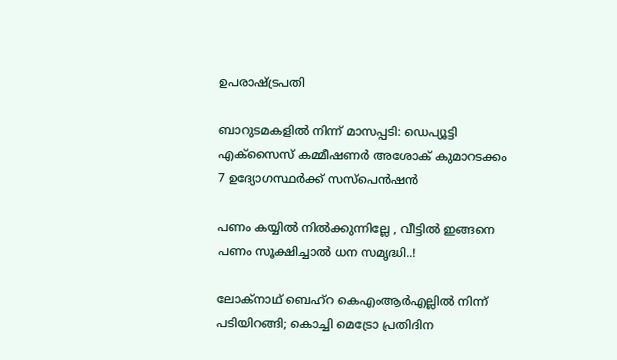ഉപരാഷ്‌ട്രപതി

ബാറുടമകളില്‍ നിന്ന് മാസപ്പടി: ഡെപ്യൂട്ടി എക്‌സൈസ് കമ്മീഷണര്‍ അശോക് കുമാറടക്കം 7 ഉദ്യോഗസ്ഥര്‍ക്ക് സസ്‌പെന്‍ഷന്‍

പണം കയ്യിൽ നിൽക്കുന്നില്ലേ , വീട്ടിൽ ഇങ്ങനെ പണം സൂക്ഷിച്ചാൽ ധന സമൃദ്ധി..!

ലോക്‌നാഥ് ബെഹ്‌റ കെഎംആര്‍എല്ലില്‍ നിന്ന് പടിയിറങ്ങി; കൊച്ചി മെട്രോ പ്രതിദിന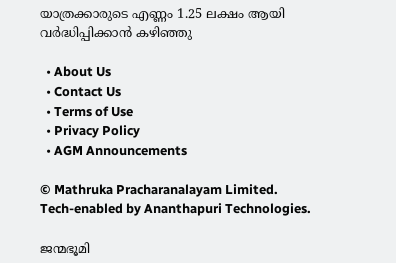യാത്രക്കാരുടെ എണ്ണം 1.25 ലക്ഷം ആയി വര്‍ദ്ധിപ്പിക്കാന്‍ കഴിഞ്ഞു

  • About Us
  • Contact Us
  • Terms of Use
  • Privacy Policy
  • AGM Announcements

© Mathruka Pracharanalayam Limited.
Tech-enabled by Ananthapuri Technologies.

ജന്മഭൂമി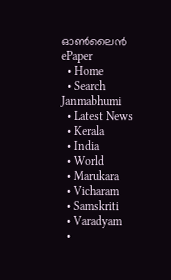ഓണ്‍ലൈന്‍
ePaper
  • Home
  • Search Janmabhumi
  • Latest News
  • Kerala
  • India
  • World
  • Marukara
  • Vicharam
  • Samskriti
  • Varadyam
  •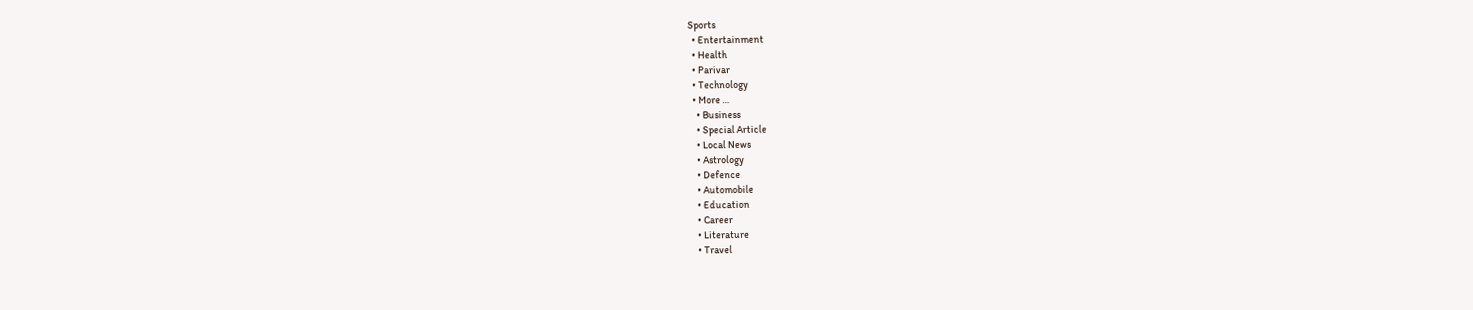Sports
  • Entertainment
  • Health
  • Parivar
  • Technology
  • More …
    • Business
    • Special Article
    • Local News
    • Astrology
    • Defence
    • Automobile
    • Education
    • Career
    • Literature
    • Travel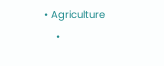• Agriculture
    •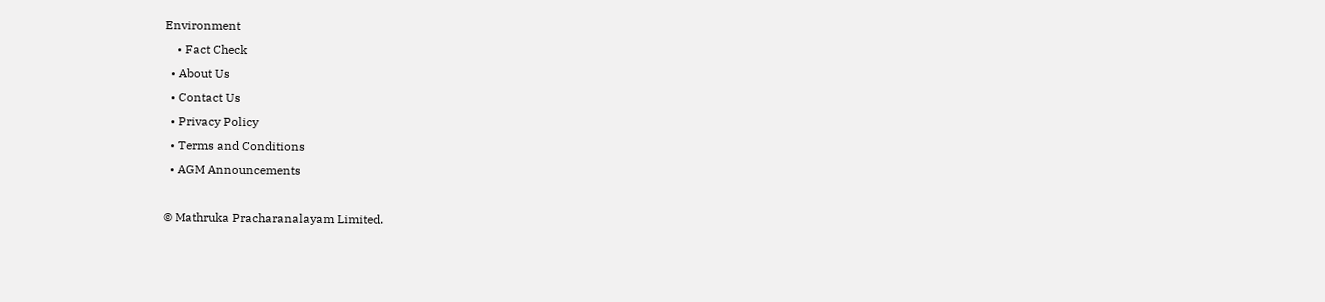Environment
    • Fact Check
  • About Us
  • Contact Us
  • Privacy Policy
  • Terms and Conditions
  • AGM Announcements

© Mathruka Pracharanalayam Limited.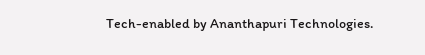Tech-enabled by Ananthapuri Technologies.